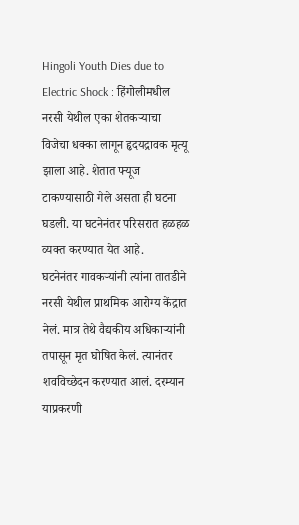Hingoli Youth Dies due to Electric Shock : हिंगोलीमधील नरसी येथील एका शेतकऱ्याचा विजेचा धक्का लागून हृदयद्रावक मृत्यू झाला आहे. शेतात फ्यूज टाकण्यासाठी गेले असता ही घटना घडली. या घटनेनंतर परिसरात हळहळ व्यक्त करण्यात येत आहे.
घटनेनंतर गावकऱ्यांनी त्यांना तातडीने नरसी येथील प्राथमिक आरोग्य केंद्रात नेलं. मात्र तेथे वैद्यकीय अधिकाऱ्यांनी तपासून मृत घोषित केलं. त्यानंतर शवविच्छेदन करण्यात आलं. दरम्यान याप्रकरणी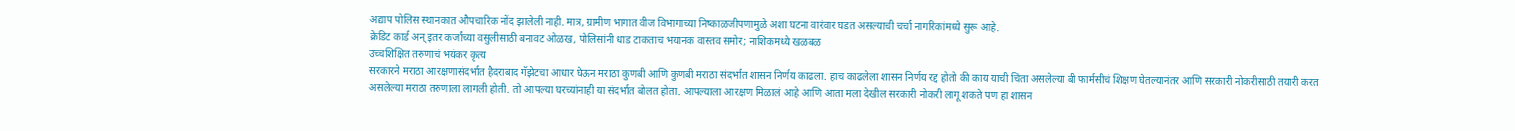अद्याप पोलिस स्थानकात औपचारिक नोंद झालेली नाही. मात्र, ग्रामीण भागात वीज विभागाच्या निष्काळजीपणामुळे अशा घटना वारंवार घडत असल्याची चर्चा नागरिकांमध्ये सुरू आहे.
क्रेडिट कार्ड अन् इतर कर्जांच्या वसुलीसाठी बनावट ओळख, पोलिसांनी धाड टाकताच भयानक वास्तव समोर; नाशिकमध्ये खळबळ
उच्चशिक्षित तरुणाचं भयंकर कृत्य
सरकारने मराठा आरक्षणासंदर्भात हैदराबाद गॅझेटचा आधार घेऊन मराठा कुणबी आणि कुणबी मराठा संदर्भात शासन निर्णय काढला. हाच काढलेला शासन निर्णय रद्द होतो की काय याची चिंता असलेल्या बी फार्मसीचं शिक्षण घेतल्यानंतर आणि सरकारी नोकरीसाठी तयारी करत असलेल्या मराठा तरुणाला लागली होती. तो आपल्या घरच्यांनाही या संदर्भात बोलत होता. आपल्याला आरक्षण मिळालं आहे आणि आता मला देखील सरकारी नोकरी लागू शकते पण हा शासन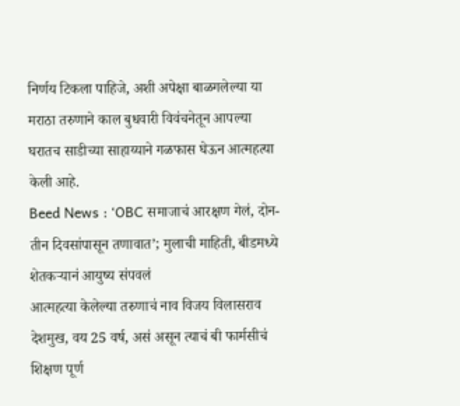निर्णय टिकला पाहिजे, अशी अपेक्षा बाळगलेल्या या मराठा तरुणाने काल बुधवारी विवंचनेतून आपल्या घरातच साडीच्या साहाय्याने गळफास घेऊन आत्महत्या केली आहे.
Beed News : ‘OBC समाजाचं आरक्षण गेलं, दोन-तीन दिवसांपासून तणावात’; मुलाची माहिती, बीडमध्ये शेतकऱ्यानं आयुष्य संपवलं
आत्महत्या केलेल्या तरुणाचं नाव विजय विलासराव देशमुख, वय 25 वर्ष, असं असून त्याचं बी फार्मसीचं शिक्षण पूर्ण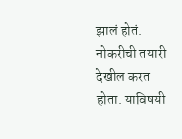झालं होतं. नोकरीची तयारी देखील करत होता. याविषयी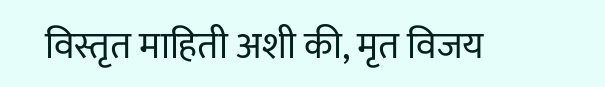विस्तृत माहिती अशी की, मृत विजय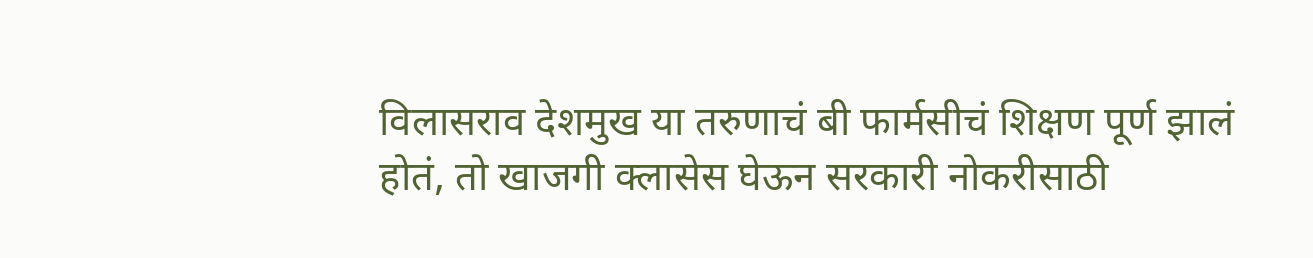विलासराव देशमुख या तरुणाचं बी फार्मसीचं शिक्षण पूर्ण झालं होतं, तो खाजगी क्लासेस घेऊन सरकारी नोकरीसाठी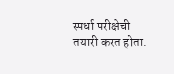स्पर्धा परीक्षेची तयारी करत होता.